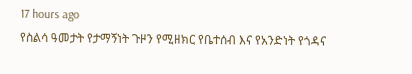17 hours ago
የስልሳ ዓመታት የታማኝነት ጉዞን የሚዘክር የቤተሰብ እና የአንድነት የጎዳና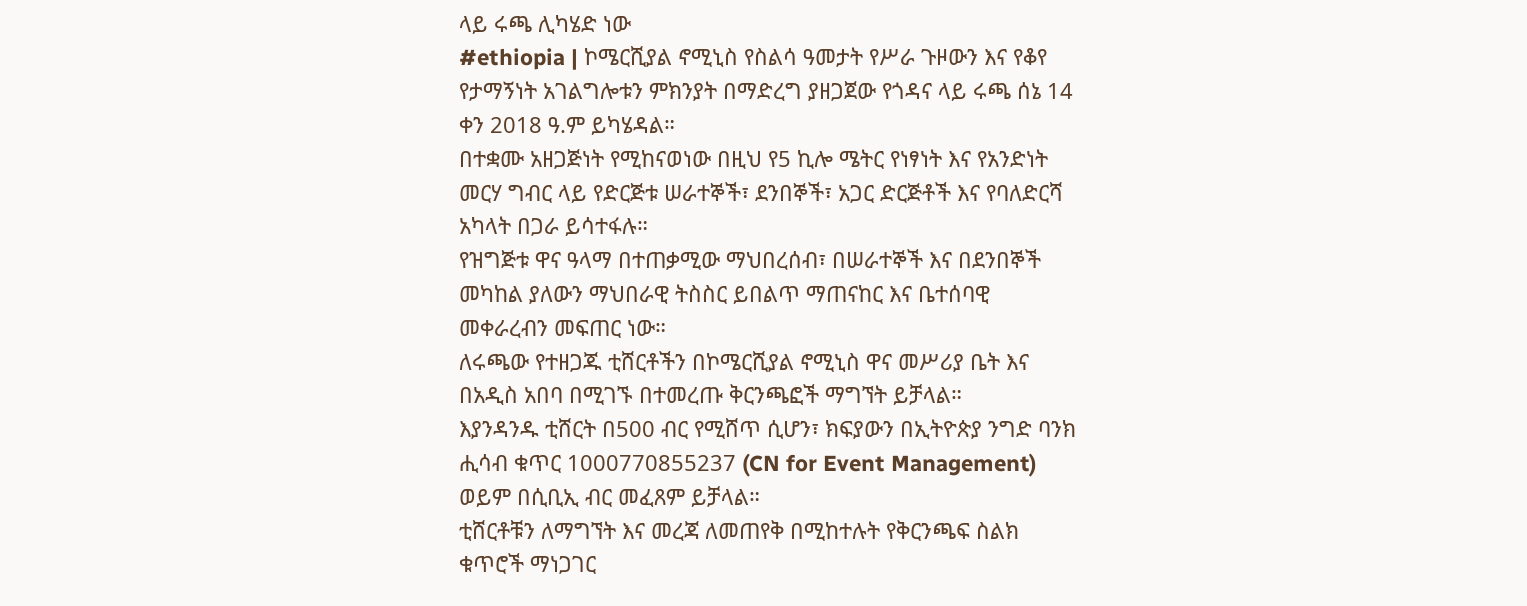ላይ ሩጫ ሊካሄድ ነው
#ethiopia | ኮሜርሺያል ኖሚኒስ የስልሳ ዓመታት የሥራ ጉዞውን እና የቆየ የታማኝነት አገልግሎቱን ምክንያት በማድረግ ያዘጋጀው የጎዳና ላይ ሩጫ ሰኔ 14 ቀን 2018 ዓ.ም ይካሄዳል።
በተቋሙ አዘጋጅነት የሚከናወነው በዚህ የ5 ኪሎ ሜትር የነፃነት እና የአንድነት መርሃ ግብር ላይ የድርጅቱ ሠራተኞች፣ ደንበኞች፣ አጋር ድርጅቶች እና የባለድርሻ አካላት በጋራ ይሳተፋሉ።
የዝግጅቱ ዋና ዓላማ በተጠቃሚው ማህበረሰብ፣ በሠራተኞች እና በደንበኞች መካከል ያለውን ማህበራዊ ትስስር ይበልጥ ማጠናከር እና ቤተሰባዊ መቀራረብን መፍጠር ነው።
ለሩጫው የተዘጋጁ ቲሸርቶችን በኮሜርሺያል ኖሚኒስ ዋና መሥሪያ ቤት እና በአዲስ አበባ በሚገኙ በተመረጡ ቅርንጫፎች ማግኘት ይቻላል።
እያንዳንዱ ቲሸርት በ500 ብር የሚሸጥ ሲሆን፣ ክፍያውን በኢትዮጵያ ንግድ ባንክ ሒሳብ ቁጥር 1000770855237 (CN for Event Management) ወይም በሲቢኢ ብር መፈጸም ይቻላል።
ቲሸርቶቹን ለማግኘት እና መረጃ ለመጠየቅ በሚከተሉት የቅርንጫፍ ስልክ ቁጥሮች ማነጋገር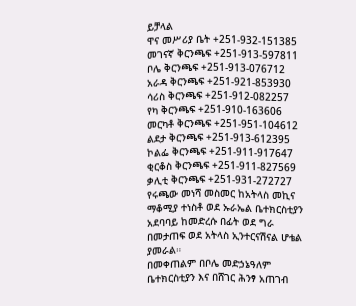ይቻላል
ዋና መሥሪያ ቤት +251-932-151385
መገናኛ ቅርንጫፍ +251-913-597811
ቦሌ ቅርንጫፍ +251-913-076712
አራዳ ቅርንጫፍ +251-921-853930
ሳሪስ ቅርንጫፍ +251-912-082257
የካ ቅርንጫፍ +251-910-163606
መርካቶ ቅርንጫፍ +251-951-104612
ልደታ ቅርንጫፍ +251-913-612395
ኮልፌ ቅርንጫፍ +251-911-917647
ቂርቆስ ቅርንጫፍ +251-911-827569
ቃሊቲ ቅርንጫፍ +251-931-272727
የሩጫው መነሻ መስመር ከአትላስ መኪና ማቆሚያ ተነስቶ ወደ ኡራኤል ቤተክርስቲያን አደባባይ ከመድረሱ በፊት ወደ ግራ በመታጠፍ ወደ አትላስ ኢንተርናሽናል ሆቴል ያመራል።
በመቀጠልም በቦሌ መድኃኔዓለም ቤተክርስቲያን እና በሸገር ሕንፃ አጠገብ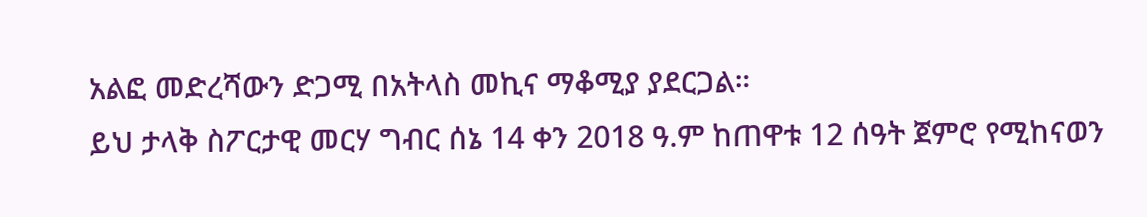አልፎ መድረሻውን ድጋሚ በአትላስ መኪና ማቆሚያ ያደርጋል።
ይህ ታላቅ ስፖርታዊ መርሃ ግብር ሰኔ 14 ቀን 2018 ዓ.ም ከጠዋቱ 12 ሰዓት ጀምሮ የሚከናወን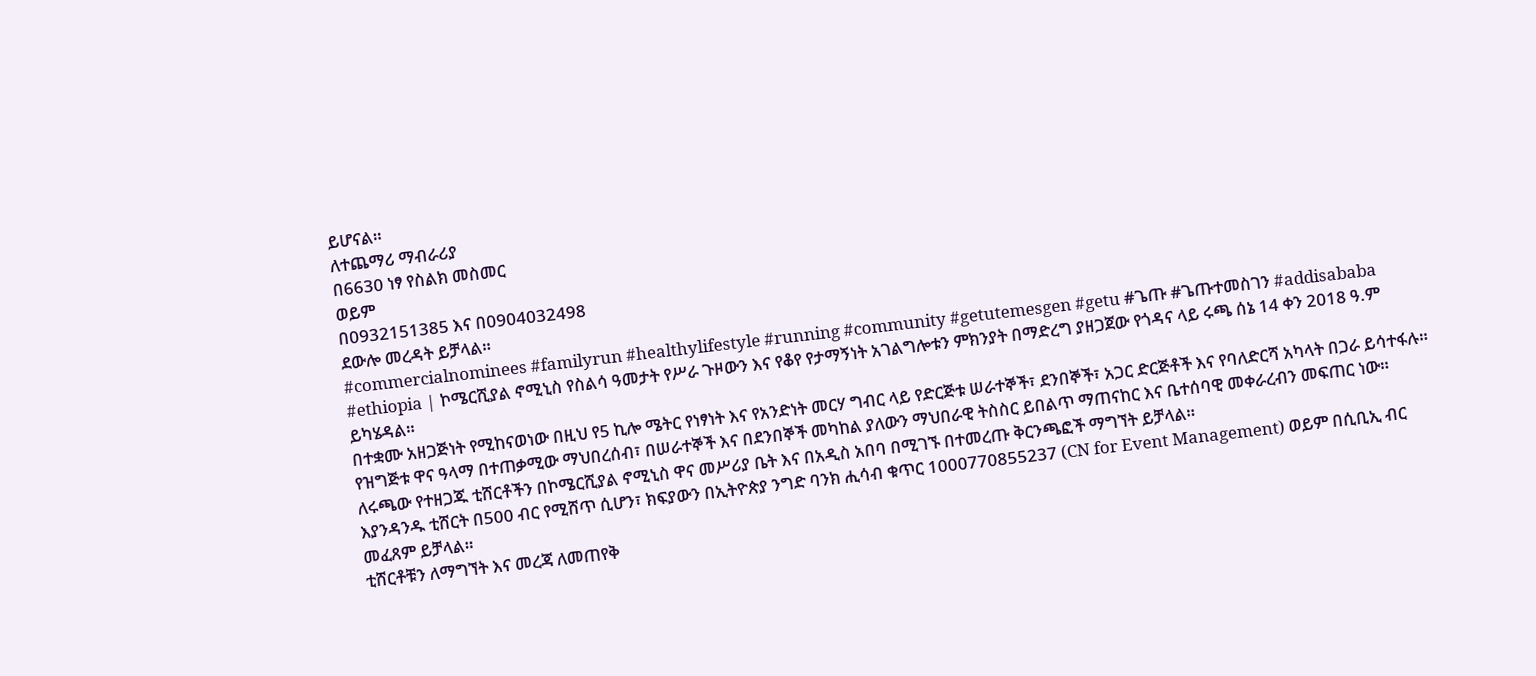ይሆናል።
ለተጨማሪ ማብራሪያ
በ6630 ነፃ የስልክ መስመር
ወይም
በ0932151385 እና በ0904032498
ደውሎ መረዳት ይቻላል።
#commercialnominees #familyrun #healthylifestyle #running #community #getutemesgen #getu #ጌጡ #ጌጡተመስገን #addisababa
#ethiopia | ኮሜርሺያል ኖሚኒስ የስልሳ ዓመታት የሥራ ጉዞውን እና የቆየ የታማኝነት አገልግሎቱን ምክንያት በማድረግ ያዘጋጀው የጎዳና ላይ ሩጫ ሰኔ 14 ቀን 2018 ዓ.ም ይካሄዳል።
በተቋሙ አዘጋጅነት የሚከናወነው በዚህ የ5 ኪሎ ሜትር የነፃነት እና የአንድነት መርሃ ግብር ላይ የድርጅቱ ሠራተኞች፣ ደንበኞች፣ አጋር ድርጅቶች እና የባለድርሻ አካላት በጋራ ይሳተፋሉ።
የዝግጅቱ ዋና ዓላማ በተጠቃሚው ማህበረሰብ፣ በሠራተኞች እና በደንበኞች መካከል ያለውን ማህበራዊ ትስስር ይበልጥ ማጠናከር እና ቤተሰባዊ መቀራረብን መፍጠር ነው።
ለሩጫው የተዘጋጁ ቲሸርቶችን በኮሜርሺያል ኖሚኒስ ዋና መሥሪያ ቤት እና በአዲስ አበባ በሚገኙ በተመረጡ ቅርንጫፎች ማግኘት ይቻላል።
እያንዳንዱ ቲሸርት በ500 ብር የሚሸጥ ሲሆን፣ ክፍያውን በኢትዮጵያ ንግድ ባንክ ሒሳብ ቁጥር 1000770855237 (CN for Event Management) ወይም በሲቢኢ ብር መፈጸም ይቻላል።
ቲሸርቶቹን ለማግኘት እና መረጃ ለመጠየቅ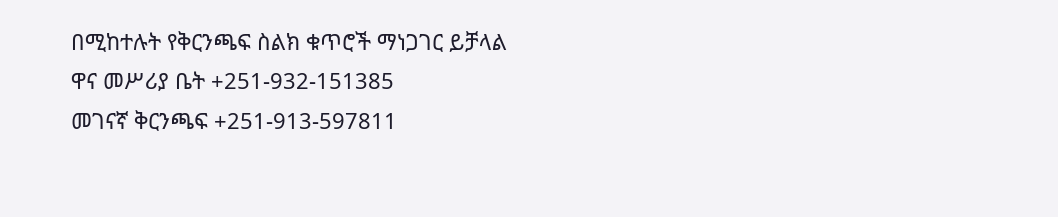በሚከተሉት የቅርንጫፍ ስልክ ቁጥሮች ማነጋገር ይቻላል
ዋና መሥሪያ ቤት +251-932-151385
መገናኛ ቅርንጫፍ +251-913-597811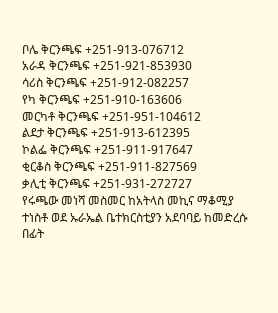ቦሌ ቅርንጫፍ +251-913-076712
አራዳ ቅርንጫፍ +251-921-853930
ሳሪስ ቅርንጫፍ +251-912-082257
የካ ቅርንጫፍ +251-910-163606
መርካቶ ቅርንጫፍ +251-951-104612
ልደታ ቅርንጫፍ +251-913-612395
ኮልፌ ቅርንጫፍ +251-911-917647
ቂርቆስ ቅርንጫፍ +251-911-827569
ቃሊቲ ቅርንጫፍ +251-931-272727
የሩጫው መነሻ መስመር ከአትላስ መኪና ማቆሚያ ተነስቶ ወደ ኡራኤል ቤተክርስቲያን አደባባይ ከመድረሱ በፊት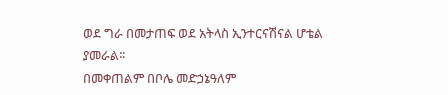ወደ ግራ በመታጠፍ ወደ አትላስ ኢንተርናሽናል ሆቴል ያመራል።
በመቀጠልም በቦሌ መድኃኔዓለም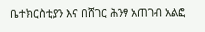ቤተክርስቲያን እና በሸገር ሕንፃ አጠገብ አልፎ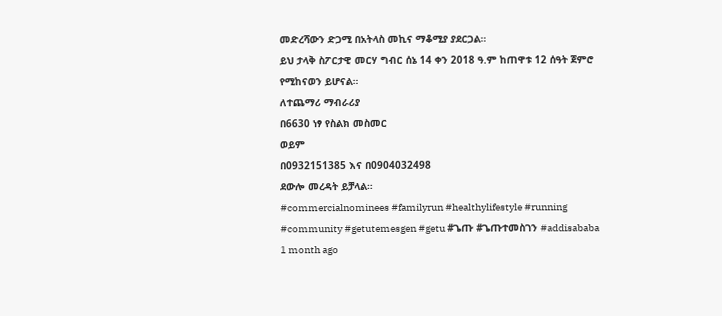መድረሻውን ድጋሚ በአትላስ መኪና ማቆሚያ ያደርጋል።
ይህ ታላቅ ስፖርታዊ መርሃ ግብር ሰኔ 14 ቀን 2018 ዓ.ም ከጠዋቱ 12 ሰዓት ጀምሮ የሚከናወን ይሆናል።
ለተጨማሪ ማብራሪያ
በ6630 ነፃ የስልክ መስመር
ወይም
በ0932151385 እና በ0904032498
ደውሎ መረዳት ይቻላል።
#commercialnominees #familyrun #healthylifestyle #running #community #getutemesgen #getu #ጌጡ #ጌጡተመስገን #addisababa
1 month ago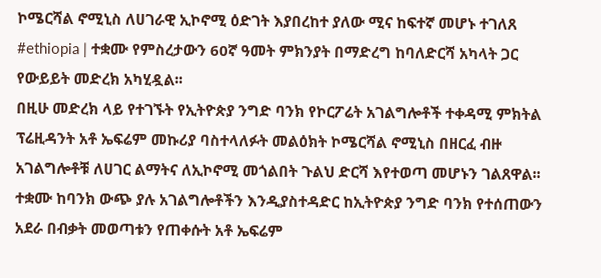ኮሜርሻል ኖሚኒስ ለሀገራዊ ኢኮኖሚ ዕድገት እያበረከተ ያለው ሚና ከፍተኛ መሆኑ ተገለጸ
#ethiopia | ተቋሙ የምስረታውን 60ኛ ዓመት ምክንያት በማድረግ ከባለድርሻ አካላት ጋር የውይይት መድረክ አካሂዷል፡፡
በዚሁ መድረክ ላይ የተገኙት የኢትዮጵያ ንግድ ባንክ የኮርፖሬት አገልግሎቶች ተቀዳሚ ምክትል ፕሬዚዳንት አቶ ኤፍሬም መኩሪያ ባስተላለፉት መልዕክት ኮሜርሻል ኖሚኒስ በዘርፈ ብዙ አገልግሎቶቹ ለሀገር ልማትና ለኢኮኖሚ መጎልበት ጉልህ ድርሻ እየተወጣ መሆኑን ገልጸዋል፡፡
ተቋሙ ከባንክ ውጭ ያሉ አገልግሎቶችን እንዲያስተዳድር ከኢትዮጵያ ንግድ ባንክ የተሰጠውን አደራ በብቃት መወጣቱን የጠቀሱት አቶ ኤፍሬም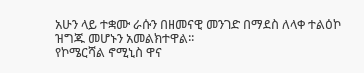አሁን ላይ ተቋሙ ራሱን በዘመናዊ መንገድ በማደስ ለላቀ ተልዕኮ ዝግጁ መሆኑን አመልክተዋል፡፡
የኮሜርሻል ኖሚኒስ ዋና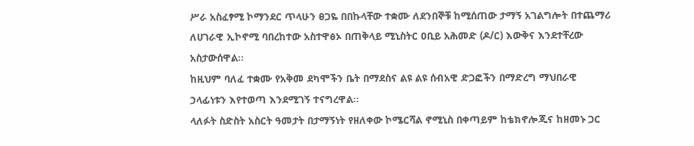ሥራ አስፈፃሚ ኮማንደር ጥላሁን ፀጋዬ በበኩላቸው ተቋሙ ለደንበኞቹ ከሚሰጠው ታማኝ አገልግሎት በተጨማሪ ለሀገራዊ ኢኮኖሚ ባበረከተው አስተዋፅኦ በጠቅላይ ሚኒስትር ዐቢይ አሕመድ (ዶ/ር) እውቅና እንደተቸረው አስታውሰዋል፡፡
ከዚህም ባለፈ ተቋሙ የአቅመ ደካሞችን ቤት በማደስና ልዩ ልዩ ሰብአዊ ድጋፎችን በማድረግ ማህበራዊ ኃላፊነቱን እየተወጣ እንደሚገኝ ተናግረዋል፡፡
ላለፉት ስድስት አስርት ዓመታት በታማኝነት የዘለቀው ኮሜርሻል ኖሚኒስ በቀጣይም ከቴክኖሎጂና ከዘመኑ ጋር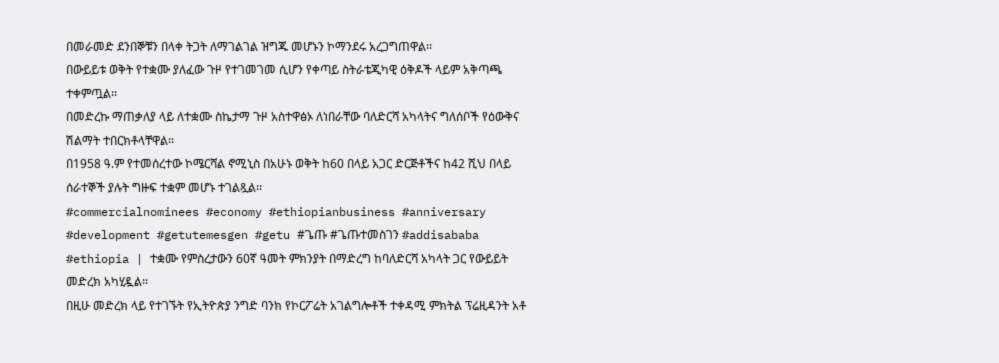በመራመድ ደንበኞቹን በላቀ ትጋት ለማገልገል ዝግጁ መሆኑን ኮማንደሩ አረጋግጠዋል፡፡
በውይይቱ ወቅት የተቋሙ ያለፈው ጉዞ የተገመገመ ሲሆን የቀጣይ ስትራቴጂካዊ ዕቅዶች ላይም አቅጣጫ ተቀምጧል፡፡
በመድረኩ ማጠቃለያ ላይ ለተቋሙ ስኬታማ ጉዞ አስተዋፅኦ ለነበራቸው ባለድርሻ አካላትና ግለሰቦች የዕውቅና ሽልማት ተበርክቶላቸዋል፡፡
በ1958 ዓ.ም የተመሰረተው ኮሜርሻል ኖሚኒስ በአሁኑ ወቅት ከ60 በላይ አጋር ድርጅቶችና ከ42 ሺህ በላይ ሰራተኞች ያሉት ግዙፍ ተቋም መሆኑ ተገልጿል፡፡
#commercialnominees #economy #ethiopianbusiness #anniversary #development #getutemesgen #getu #ጌጡ #ጌጡተመስገን #addisababa
#ethiopia | ተቋሙ የምስረታውን 60ኛ ዓመት ምክንያት በማድረግ ከባለድርሻ አካላት ጋር የውይይት መድረክ አካሂዷል፡፡
በዚሁ መድረክ ላይ የተገኙት የኢትዮጵያ ንግድ ባንክ የኮርፖሬት አገልግሎቶች ተቀዳሚ ምክትል ፕሬዚዳንት አቶ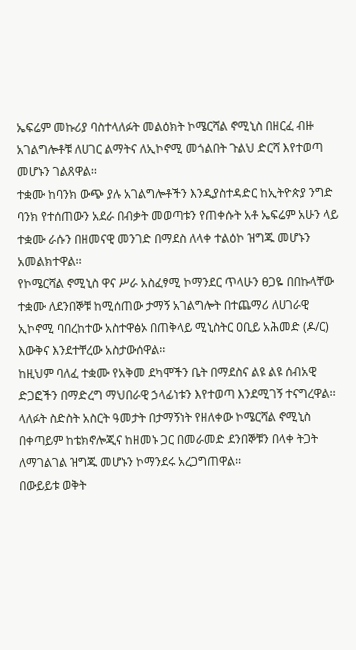ኤፍሬም መኩሪያ ባስተላለፉት መልዕክት ኮሜርሻል ኖሚኒስ በዘርፈ ብዙ አገልግሎቶቹ ለሀገር ልማትና ለኢኮኖሚ መጎልበት ጉልህ ድርሻ እየተወጣ መሆኑን ገልጸዋል፡፡
ተቋሙ ከባንክ ውጭ ያሉ አገልግሎቶችን እንዲያስተዳድር ከኢትዮጵያ ንግድ ባንክ የተሰጠውን አደራ በብቃት መወጣቱን የጠቀሱት አቶ ኤፍሬም አሁን ላይ ተቋሙ ራሱን በዘመናዊ መንገድ በማደስ ለላቀ ተልዕኮ ዝግጁ መሆኑን አመልክተዋል፡፡
የኮሜርሻል ኖሚኒስ ዋና ሥራ አስፈፃሚ ኮማንደር ጥላሁን ፀጋዬ በበኩላቸው ተቋሙ ለደንበኞቹ ከሚሰጠው ታማኝ አገልግሎት በተጨማሪ ለሀገራዊ ኢኮኖሚ ባበረከተው አስተዋፅኦ በጠቅላይ ሚኒስትር ዐቢይ አሕመድ (ዶ/ር) እውቅና እንደተቸረው አስታውሰዋል፡፡
ከዚህም ባለፈ ተቋሙ የአቅመ ደካሞችን ቤት በማደስና ልዩ ልዩ ሰብአዊ ድጋፎችን በማድረግ ማህበራዊ ኃላፊነቱን እየተወጣ እንደሚገኝ ተናግረዋል፡፡
ላለፉት ስድስት አስርት ዓመታት በታማኝነት የዘለቀው ኮሜርሻል ኖሚኒስ በቀጣይም ከቴክኖሎጂና ከዘመኑ ጋር በመራመድ ደንበኞቹን በላቀ ትጋት ለማገልገል ዝግጁ መሆኑን ኮማንደሩ አረጋግጠዋል፡፡
በውይይቱ ወቅት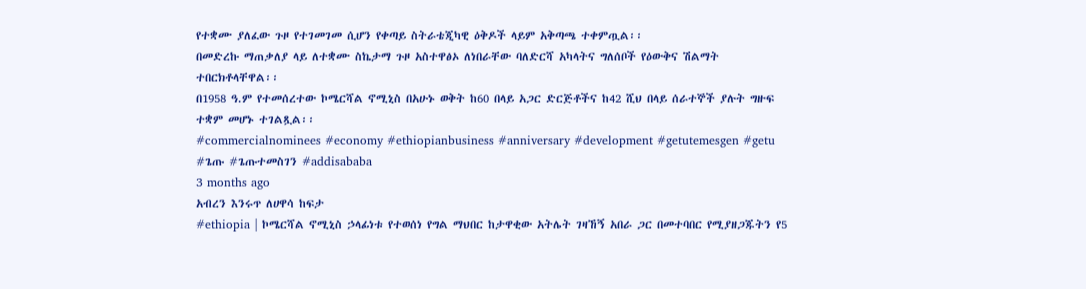የተቋሙ ያለፈው ጉዞ የተገመገመ ሲሆን የቀጣይ ስትራቴጂካዊ ዕቅዶች ላይም አቅጣጫ ተቀምጧል፡፡
በመድረኩ ማጠቃለያ ላይ ለተቋሙ ስኬታማ ጉዞ አስተዋፅኦ ለነበራቸው ባለድርሻ አካላትና ግለሰቦች የዕውቅና ሽልማት ተበርክቶላቸዋል፡፡
በ1958 ዓ.ም የተመሰረተው ኮሜርሻል ኖሚኒስ በአሁኑ ወቅት ከ60 በላይ አጋር ድርጅቶችና ከ42 ሺህ በላይ ሰራተኞች ያሉት ግዙፍ ተቋም መሆኑ ተገልጿል፡፡
#commercialnominees #economy #ethiopianbusiness #anniversary #development #getutemesgen #getu #ጌጡ #ጌጡተመስገን #addisababa
3 months ago
አብረን እንሩጥ ለሀዋሳ ከፍታ
#ethiopia | ኮሜርሻል ኖሚኒስ ኃላፊነቱ የተወሰነ የግል ማህበር ከታዋቂው አትሌት ገዛኸኝ አበራ ጋር በመተባበር የሚያዘጋጁትን የ5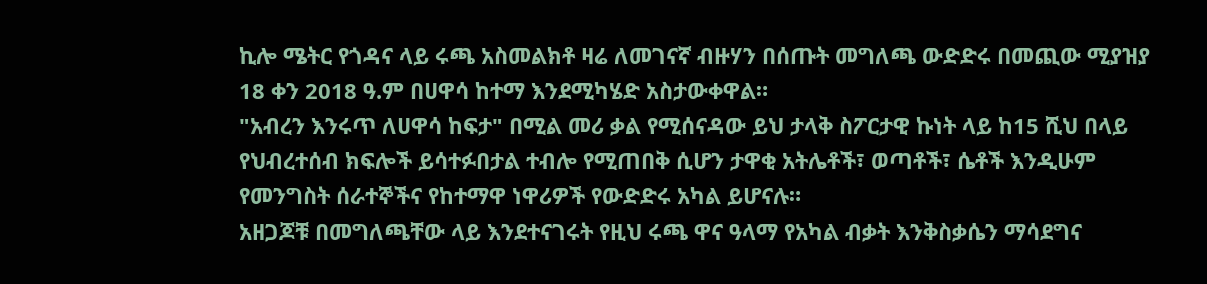ኪሎ ሜትር የጎዳና ላይ ሩጫ አስመልክቶ ዛሬ ለመገናኛ ብዙሃን በሰጡት መግለጫ ውድድሩ በመጪው ሚያዝያ 18 ቀን 2018 ዓ.ም በሀዋሳ ከተማ እንደሚካሄድ አስታውቀዋል።
"አብረን እንሩጥ ለሀዋሳ ከፍታ" በሚል መሪ ቃል የሚሰናዳው ይህ ታላቅ ስፖርታዊ ኩነት ላይ ከ15 ሺህ በላይ የህብረተሰብ ክፍሎች ይሳተፉበታል ተብሎ የሚጠበቅ ሲሆን ታዋቂ አትሌቶች፣ ወጣቶች፣ ሴቶች እንዲሁም የመንግስት ሰራተኞችና የከተማዋ ነዋሪዎች የውድድሩ አካል ይሆናሉ።
አዘጋጆቹ በመግለጫቸው ላይ እንደተናገሩት የዚህ ሩጫ ዋና ዓላማ የአካል ብቃት እንቅስቃሴን ማሳደግና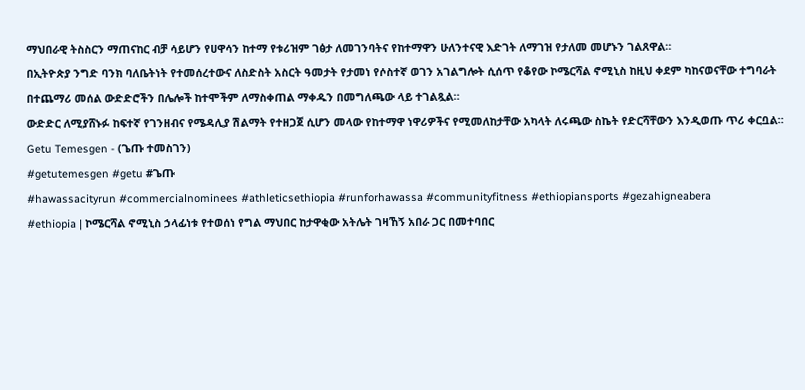ማህበራዊ ትስስርን ማጠናከር ብቻ ሳይሆን የሀዋሳን ከተማ የቱሪዝም ገፅታ ለመገንባትና የከተማዋን ሁለንተናዊ እድገት ለማገዝ የታለመ መሆኑን ገልጸዋል።
በኢትዮጵያ ንግድ ባንክ ባለቤትነት የተመሰረተውና ለስድስት አስርት ዓመታት የታመነ የሶስተኛ ወገን አገልግሎት ሲሰጥ የቆየው ኮሜርሻል ኖሚኒስ ከዚህ ቀደም ካከናወናቸው ተግባራት በተጨማሪ መሰል ውድድሮችን በሌሎች ከተሞችም ለማስቀጠል ማቀዱን በመግለጫው ላይ ተገልጿል።
ውድድር ለሚያሸኑፉ ከፍተኛ የገንዘብና የሜዳሊያ ሽልማት የተዘጋጀ ሲሆን መላው የከተማዋ ነዋሪዎችና የሚመለከታቸው አካላት ለሩጫው ስኬት የድርሻቸውን እንዲወጡ ጥሪ ቀርቧል።
Getu Temesgen - (ጌጡ ተመስገን)
#getutemesgen #getu #ጌጡ
#hawassacityrun #commercialnominees #athleticsethiopia #runforhawassa #communityfitness #ethiopiansports #gezahigneabera
#ethiopia | ኮሜርሻል ኖሚኒስ ኃላፊነቱ የተወሰነ የግል ማህበር ከታዋቂው አትሌት ገዛኸኝ አበራ ጋር በመተባበር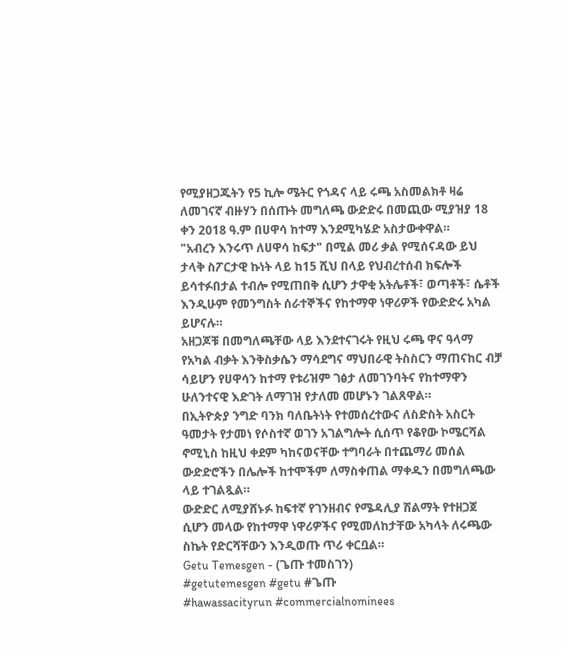የሚያዘጋጁትን የ5 ኪሎ ሜትር የጎዳና ላይ ሩጫ አስመልክቶ ዛሬ ለመገናኛ ብዙሃን በሰጡት መግለጫ ውድድሩ በመጪው ሚያዝያ 18 ቀን 2018 ዓ.ም በሀዋሳ ከተማ እንደሚካሄድ አስታውቀዋል።
"አብረን እንሩጥ ለሀዋሳ ከፍታ" በሚል መሪ ቃል የሚሰናዳው ይህ ታላቅ ስፖርታዊ ኩነት ላይ ከ15 ሺህ በላይ የህብረተሰብ ክፍሎች ይሳተፉበታል ተብሎ የሚጠበቅ ሲሆን ታዋቂ አትሌቶች፣ ወጣቶች፣ ሴቶች እንዲሁም የመንግስት ሰራተኞችና የከተማዋ ነዋሪዎች የውድድሩ አካል ይሆናሉ።
አዘጋጆቹ በመግለጫቸው ላይ እንደተናገሩት የዚህ ሩጫ ዋና ዓላማ የአካል ብቃት እንቅስቃሴን ማሳደግና ማህበራዊ ትስስርን ማጠናከር ብቻ ሳይሆን የሀዋሳን ከተማ የቱሪዝም ገፅታ ለመገንባትና የከተማዋን ሁለንተናዊ እድገት ለማገዝ የታለመ መሆኑን ገልጸዋል።
በኢትዮጵያ ንግድ ባንክ ባለቤትነት የተመሰረተውና ለስድስት አስርት ዓመታት የታመነ የሶስተኛ ወገን አገልግሎት ሲሰጥ የቆየው ኮሜርሻል ኖሚኒስ ከዚህ ቀደም ካከናወናቸው ተግባራት በተጨማሪ መሰል ውድድሮችን በሌሎች ከተሞችም ለማስቀጠል ማቀዱን በመግለጫው ላይ ተገልጿል።
ውድድር ለሚያሸኑፉ ከፍተኛ የገንዘብና የሜዳሊያ ሽልማት የተዘጋጀ ሲሆን መላው የከተማዋ ነዋሪዎችና የሚመለከታቸው አካላት ለሩጫው ስኬት የድርሻቸውን እንዲወጡ ጥሪ ቀርቧል።
Getu Temesgen - (ጌጡ ተመስገን)
#getutemesgen #getu #ጌጡ
#hawassacityrun #commercialnominees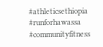#athleticsethiopia #runforhawassa #communityfitness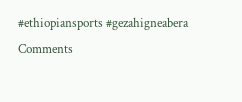#ethiopiansports #gezahigneabera
Comments